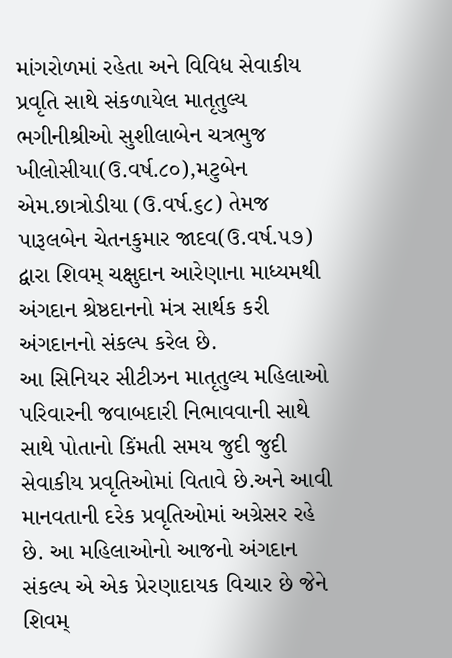માંગરોળમાં રહેતા અને વિવિધ સેવાકીય પ્રવૃતિ સાથે સંકળાયેલ માતૃતુલ્ય ભગીનીશ્રીઓ સુશીલાબેન ચત્રભુજ ખીલોસીયા(ઉ.વર્ષ.૮૦),મટુબેન એમ.છાત્રોડીયા (ઉ.વર્ષ.૬૮) તેમજ પારૂલબેન ચેતનકુમાર જાદવ(ઉ.વર્ષ.૫૭) દ્વારા શિવમ્ ચક્ષુદાન આરેણાના માધ્યમથી અંગદાન શ્રેષ્ઠદાનનો મંત્ર સાર્થક કરી અંગદાનનો સંકલ્પ કરેલ છે.
આ સિનિયર સીટીઝન માતૃતુલ્ય મહિલાઓ પરિવારની જવાબદારી નિભાવવાની સાથે સાથે પોતાનો કિંમતી સમય જુદી જુદી સેવાકીય પ્રવૃતિઓમાં વિતાવે છે.અને આવી માનવતાની દરેક પ્રવૃતિઓમાં અગ્રેસર રહે છે. આ મહિલાઓનો આજનો અંગદાન સંકલ્પ એ એક પ્રેરણાદાયક વિચાર છે જેને શિવમ્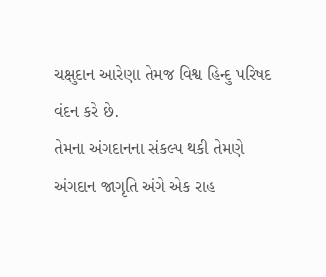ચક્ષુદાન આરેણા તેમજ વિશ્વ હિન્દુ પરિષદ વંદન કરે છે.
તેમના અંગદાનના સંકલ્પ થકી તેમણે અંગદાન જાગૃતિ અંગે એક રાહ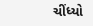ચીંધ્યો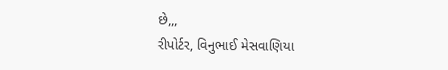છે,,,
રીપોર્ટર, વિનુભાઈ મેસવાણિયા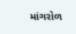માંગરોળ